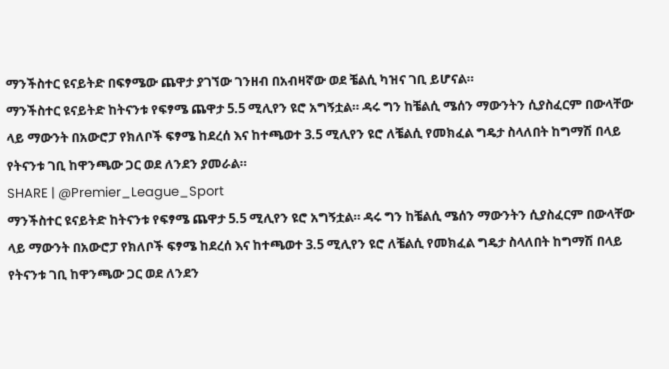ማንችስተር ዩናይትድ በፍፃሜው ጨዋታ ያገኘው ገንዘብ በአብዛኛው ወደ ቼልሲ ካዝና ገቢ ይሆናል።
ማንችስተር ዩናይትድ ከትናንቱ የፍፃሜ ጨዋታ 5.5 ሚሊየን ዩሮ አግኝቷል። ዳሩ ግን ከቼልሲ ሜሰን ማውንትን ሲያስፈርም በውላቸው ላይ ማውንት በአውሮፓ የክለቦች ፍፃሜ ከደረሰ እና ከተጫወተ 3.5 ሚሊየን ዩሮ ለቼልሲ የመክፈል ግዴታ ስላለበት ከግማሽ በላይ የትናንቱ ገቢ ከዋንጫው ጋር ወደ ለንደን ያመራል።
SHARE | @Premier_League_Sport
ማንችስተር ዩናይትድ ከትናንቱ የፍፃሜ ጨዋታ 5.5 ሚሊየን ዩሮ አግኝቷል። ዳሩ ግን ከቼልሲ ሜሰን ማውንትን ሲያስፈርም በውላቸው ላይ ማውንት በአውሮፓ የክለቦች ፍፃሜ ከደረሰ እና ከተጫወተ 3.5 ሚሊየን ዩሮ ለቼልሲ የመክፈል ግዴታ ስላለበት ከግማሽ በላይ የትናንቱ ገቢ ከዋንጫው ጋር ወደ ለንደን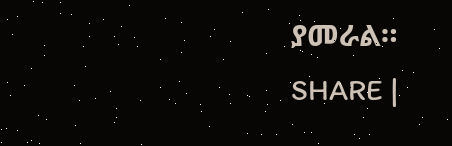ያመራል።
SHARE |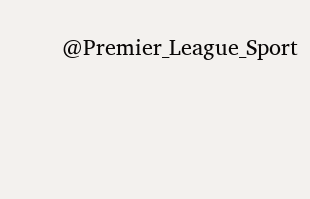@Premier_League_Sport